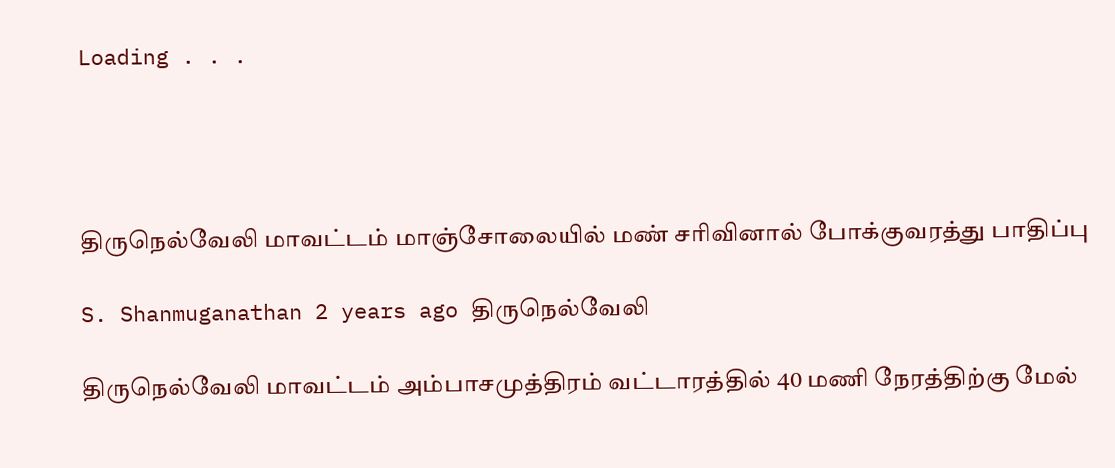Loading . . .




திருநெல்வேலி மாவட்டம் மாஞ்சோலையில் மண் சரிவினால் போக்குவரத்து பாதிப்பு

S. Shanmuganathan 2 years ago திருநெல்வேலி

திருநெல்வேலி மாவட்டம் அம்பாசமுத்திரம் வட்டாரத்தில் 40 மணி நேரத்திற்கு மேல்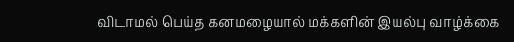விடாமல் பெய்த கனமழையால் மக்களின் இயல்பு வாழ்க்கை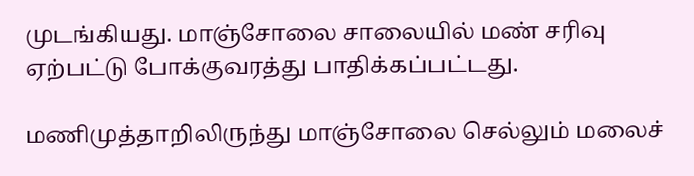முடங்கியது. மாஞ்சோலை சாலையில் மண் சரிவு ஏற்பட்டு போக்குவரத்து பாதிக்கப்பட்டது.

மணிமுத்தாறிலிருந்து மாஞ்சோலை செல்லும் மலைச்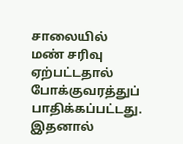சாலையில் மண் சரிவு ஏற்பட்டதால் போக்குவரத்துப் பாதிக்கப்பட்டது. இதனால்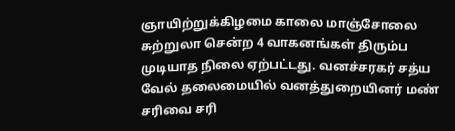ஞாயிற்றுக்கிழமை காலை மாஞ்சோலை சுற்றுலா சென்ற 4 வாகனங்கள் திரும்ப முடியாத நிலை ஏற்பட்டது. வனச்சரகர் சத்ய வேல் தலைமையில் வனத்துறையினர் மண் சரிவை சரி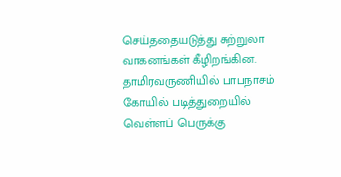செய்ததையடுத்து சுற்றுலா வாகனங்கள் கீழிறங்கின. தாமிரவருணியில் பாபநாசம் கோயில் படித்துறையில் வெள்ளப் பெருக்கு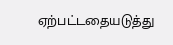ஏற்பட்டதையடுத்து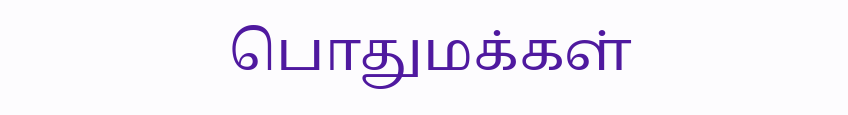பொதுமக்கள்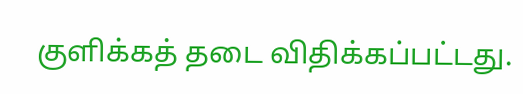குளிக்கத் தடை விதிக்கப்பட்டது.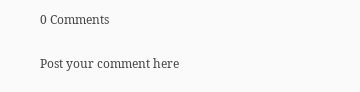0 Comments

Post your comment here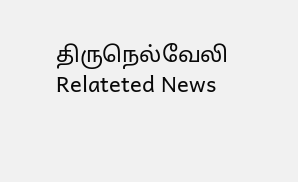திருநெல்வேலி Relateted News